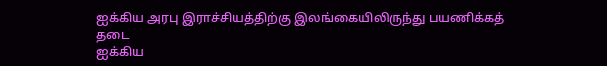ஐக்கிய அரபு இராச்சியத்திற்கு இலங்கையிலிருந்து பயணிக்கத் தடை
ஐக்கிய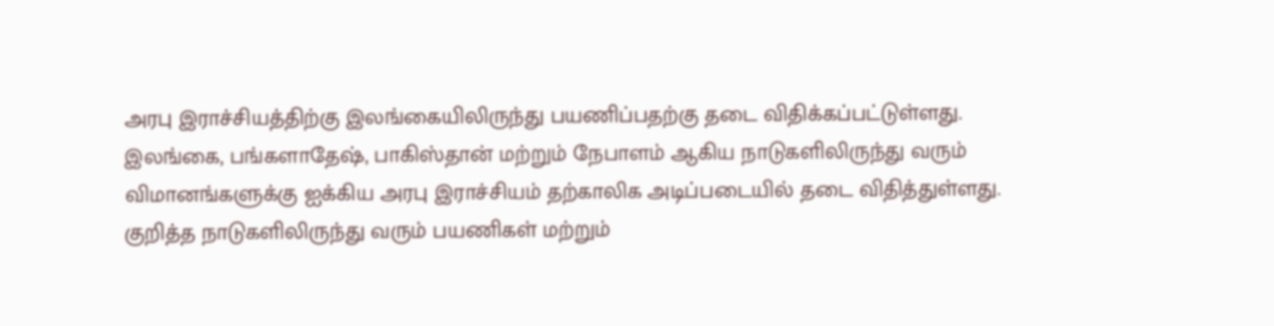அரபு இராச்சியத்திற்கு இலங்கையிலிருந்து பயணிப்பதற்கு தடை விதிக்கப்பட்டுள்ளது.
இலங்கை, பங்களாதேஷ், பாகிஸ்தான் மற்றும் நேபாளம் ஆகிய நாடுகளிலிருந்து வரும் விமானங்களுக்கு ஐக்கிய அரபு இராச்சியம் தற்காலிக அடிப்படையில் தடை விதித்துள்ளது.
குறித்த நாடுகளிலிருந்து வரும் பயணிகள் மற்றும்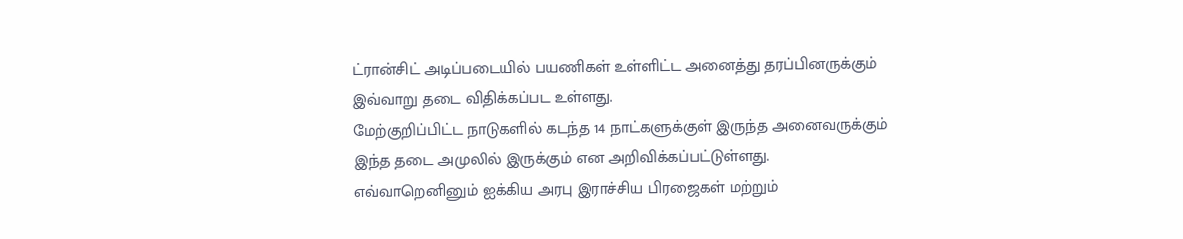ட்ரான்சிட் அடிப்படையில் பயணிகள் உள்ளிட்ட அனைத்து தரப்பினருக்கும் இவ்வாறு தடை விதிக்கப்பட உள்ளது.
மேற்குறிப்பிட்ட நாடுகளில் கடந்த 14 நாட்களுக்குள் இருந்த அனைவருக்கும் இந்த தடை அமுலில் இருக்கும் என அறிவிக்கப்பட்டுள்ளது.
எவ்வாறெனினும் ஐக்கிய அரபு இராச்சிய பிரஜைகள் மற்றும்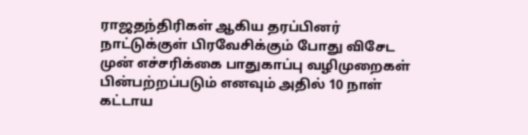ராஜதந்திரிகள் ஆகிய தரப்பினர் நாட்டுக்குள் பிரவேசிக்கும் போது விசேட முன் எச்சரிக்கை பாதுகாப்பு வழிமுறைகள் பின்பற்றப்படும் எனவும் அதில் 10 நாள் கட்டாய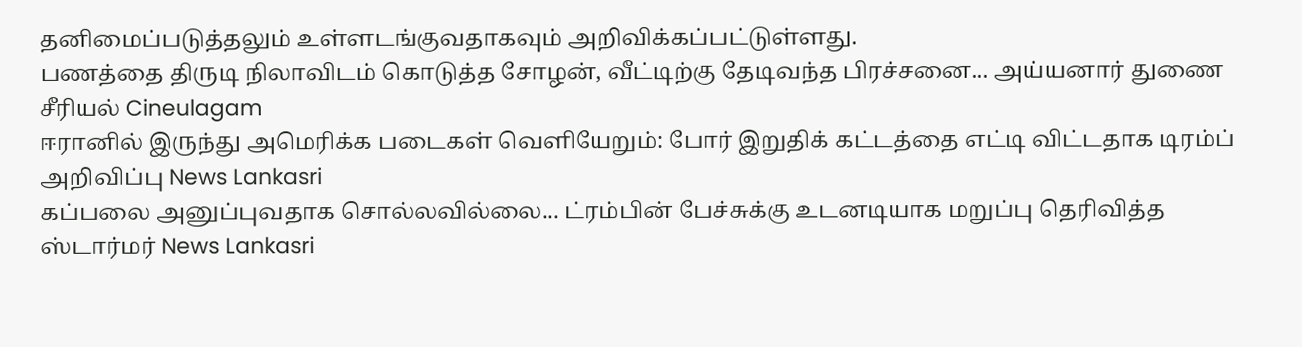தனிமைப்படுத்தலும் உள்ளடங்குவதாகவும் அறிவிக்கப்பட்டுள்ளது.
பணத்தை திருடி நிலாவிடம் கொடுத்த சோழன், வீட்டிற்கு தேடிவந்த பிரச்சனை... அய்யனார் துணை சீரியல் Cineulagam
ஈரானில் இருந்து அமெரிக்க படைகள் வெளியேறும்: போர் இறுதிக் கட்டத்தை எட்டி விட்டதாக டிரம்ப் அறிவிப்பு News Lankasri
கப்பலை அனுப்புவதாக சொல்லவில்லை... ட்ரம்பின் பேச்சுக்கு உடனடியாக மறுப்பு தெரிவித்த ஸ்டார்மர் News Lankasri